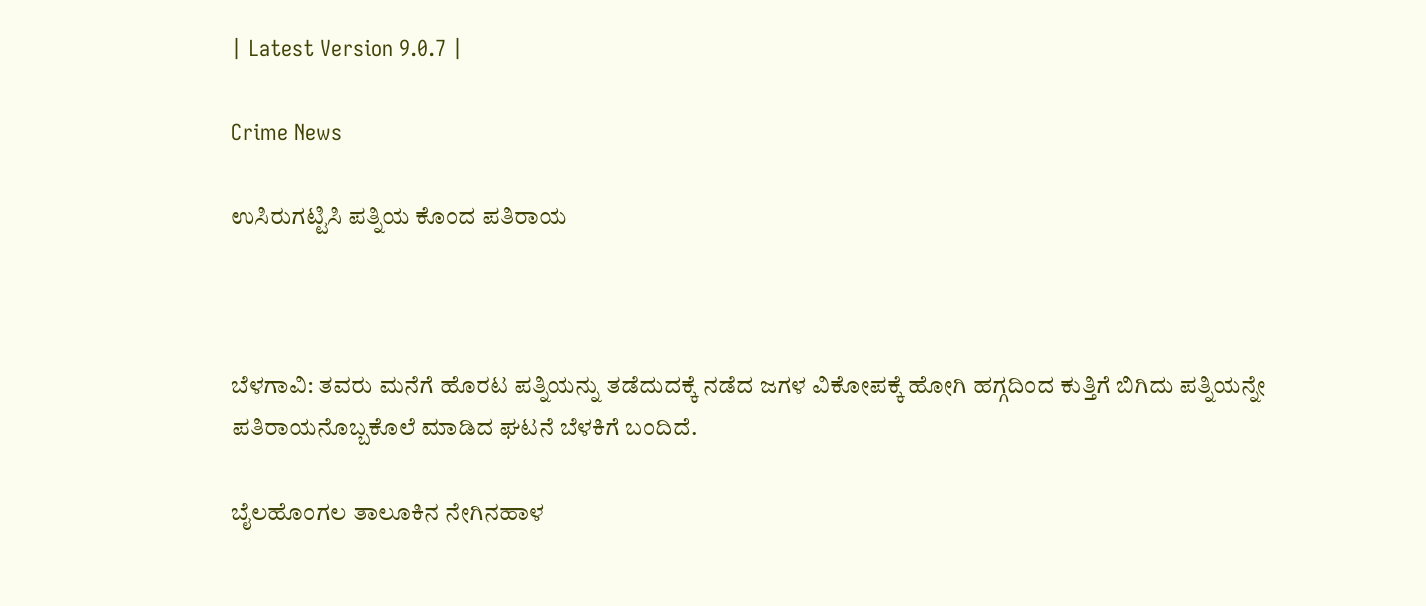| Latest Version 9.0.7 |

Crime News

ಉಸಿರುಗಟ್ಟಿಸಿ ಪತ್ನಿಯ ಕೊಂದ ಪತಿರಾಯ



ಬೆಳಗಾವಿ: ತವರು ಮನೆಗೆ ಹೊರಟ ಪತ್ನಿಯನ್ನು ತಡೆದುದಕ್ಕೆ ನಡೆದ ಜಗಳ ವಿಕೋಪಕ್ಕೆ ಹೋಗಿ ಹಗ್ಗದಿಂದ ಕುತ್ತಿಗೆ ಬಿಗಿದು ಪತ್ನಿಯನ್ನೇ ಪತಿರಾಯನೊಬ್ಬಕೊಲೆ ಮಾಡಿದ ಘಟನೆ ಬೆಳಕಿಗೆ ಬಂದಿದೆ.

ಬೈಲಹೊಂಗಲ ತಾಲೂಕಿನ ನೇಗಿನಹಾಳ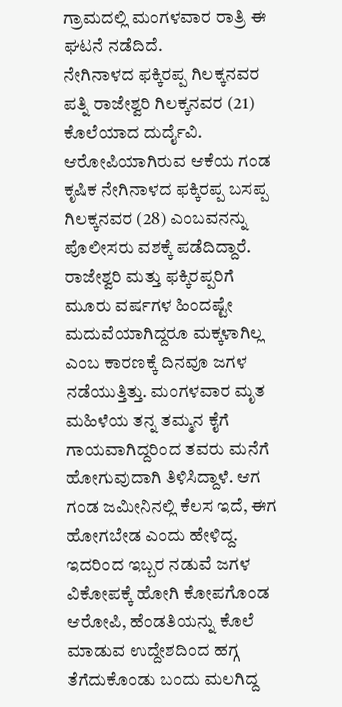ಗ್ರಾಮದಲ್ಲಿ ಮಂಗಳವಾರ ರಾತ್ರಿ ಈ ಘಟನೆ ನಡೆದಿದೆ.
ನೇಗಿನಾಳದ ಫಕ್ಕಿರಪ್ಪ ಗಿಲಕ್ಕನವರ ಪತ್ನಿ ರಾಜೇಶ್ವರಿ ಗಿಲಕ್ಕನವರ (21) ಕೊಲೆಯಾದ ದುರ್ದೈವಿ. ಆರೋಪಿಯಾಗಿರುವ ಆಕೆಯ ಗಂಡ ಕೃಷಿಕ ನೇಗಿನಾಳದ ಫಕ್ಕಿರಪ್ಪ ಬಸಪ್ಪ ಗಿಲಕ್ಕನವರ (28) ಎಂಬವನನ್ನು ಪೊಲೀಸರು ವಶಕ್ಕೆ ಪಡೆದಿದ್ದಾರೆ. ರಾಜೇಶ್ವರಿ ಮತ್ತು ಫಕ್ಕಿರಪ್ಪರಿಗೆ ಮೂರು ವರ್ಷಗಳ ಹಿಂದಷ್ಟೇ ಮದುವೆಯಾಗಿದ್ದರೂ ಮಕ್ಕಳಾಗಿಲ್ಲ ಎಂಬ ಕಾರಣಕ್ಕೆ ದಿನವೂ ಜಗಳ ನಡೆಯುತ್ತಿತ್ತು. ಮಂಗಳವಾರ ಮೃತ ಮಹಿಳೆಯ ತನ್ನ ತಮ್ಮನ ಕೈಗೆ ಗಾಯವಾಗಿದ್ದರಿಂದ ತವರು ಮನೆಗೆ ಹೋಗುವುದಾಗಿ ತಿಳಿಸಿದ್ದಾಳೆ. ಆಗ ಗಂಡ ಜಮೀನಿನಲ್ಲಿ ಕೆಲಸ ಇದೆ, ಈಗ ಹೋಗಬೇಡ ಎಂದು ಹೇಳಿದ್ದ. ಇದರಿಂದ ಇಬ್ಬರ ನಡುವೆ ಜಗಳ ವಿಕೋಪಕ್ಕೆ ಹೋಗಿ ಕೋಪಗೊಂಡ ಆರೋಪಿ, ಹೆಂಡತಿಯನ್ನು ಕೊಲೆ ಮಾಡುವ ಉದ್ದೇಶದಿಂದ ಹಗ್ಗ ತೆಗೆದುಕೊಂಡು ಬಂದು ಮಲಗಿದ್ದ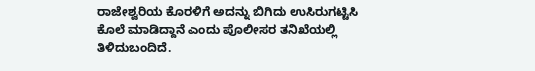ರಾಜೇಶ್ವರಿಯ ಕೊರಳಿಗೆ ಅದನ್ನು ಬಿಗಿದು ಉಸಿರುಗಟ್ಟಿಸಿ ಕೊಲೆ ಮಾಡಿದ್ದಾನೆ ಎಂದು ಪೊಲೀಸರ ತನಿಖೆಯಲ್ಲಿ ತಿಳಿದುಬಂದಿದೆ.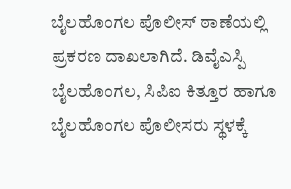ಬೈಲಹೊಂಗಲ ಪೊಲೀಸ್ ಠಾಣೆಯಲ್ಲಿ ಪ್ರಕರಣ ದಾಖಲಾಗಿದೆ. ಡಿವೈಎಸ್ಪಿ ಬೈಲಹೊಂಗಲ, ಸಿಪಿಐ ಕಿತ್ತೂರ ಹಾಗೂ ಬೈಲಹೊಂಗಲ ಪೊಲೀಸರು ಸ್ಥಳಕ್ಕೆ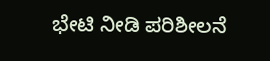ಭೇಟಿ ನೀಡಿ ಪರಿಶೀಲನೆ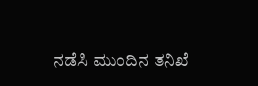ನಡೆಸಿ ಮುಂದಿನ ತನಿಖೆ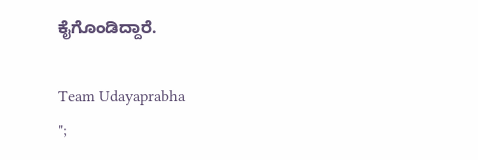ಕೈಗೊಂಡಿದ್ದಾರೆ.

Team Udayaprabha
";